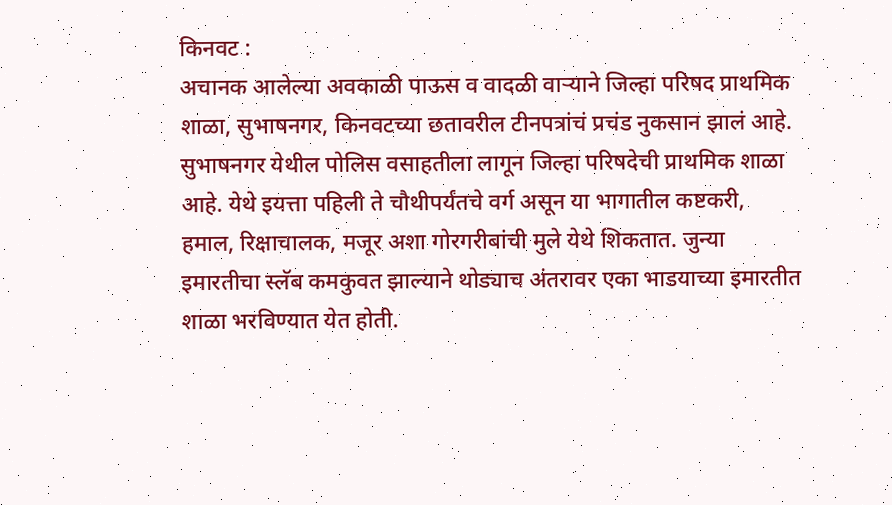किनवट :
अचानक आलेल्या अवकाळी पाऊस व वादळी वाऱ्याने जिल्हा परिषद प्राथमिक शाळा, सुभाषनगर, किनवटच्या छतावरील टीनपत्रांचं प्रचंड नुकसान झालं आहे.
सुभाषनगर येथील पोलिस वसाहतीला लागून जिल्हा परिषदेची प्राथमिक शाळा आहे. येथे इयत्ता पहिली ते चौथीपर्यंतचे वर्ग असून या भागातील कष्टकरी, हमाल, रिक्षाचालक, मजूर अशा गोरगरीबांची मुले येथे शिकतात. जुन्या इमारतीचा स्लॅब कमकुवत झाल्याने थोड्याच अंतरावर एका भाडयाच्या इमारतीत शाळा भरविण्यात येत होती.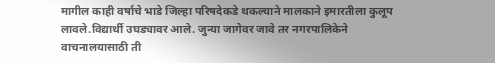मागील काही वर्षाचे भाडे जिल्हा परिषदेकडे थकल्याने मालकाने इमारतीला कुलूप लावले.विद्यार्थी उघड्यावर आले. जुन्या जागेवर जावे तर नगरपालिकेने वाचनालयासाठी ती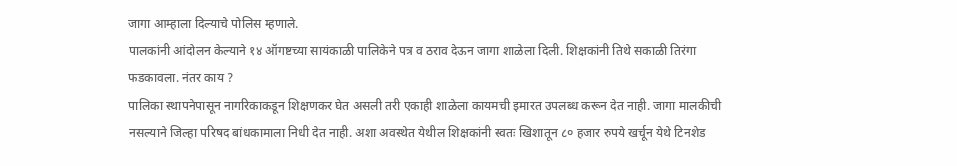जागा आम्हाला दिल्याचे पोलिस म्हणाले.
पालकांनी आंदोलन केल्याने १४ ऑगष्टच्या सायंकाळी पालिकेने पत्र व ठराव देऊन जागा शाळेला दिली. शिक्षकांनी तिथे सकाळी तिरंगा फडकावला. नंतर काय ?
पालिका स्थापनेपासून नागरिकाकडून शिक्षणकर घेत असली तरी एकाही शाळेला कायमची इमारत उपलब्ध करून देत नाही. जागा मालकीची नसल्याने जिल्हा परिषद बांधकामाला निधी देत नाही. अशा अवस्थेत येथील शिक्षकांनी स्वतः खिशातून ८० हजार रुपये खर्चून येथे टिनशेड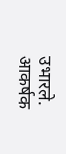उभारले. आकर्षक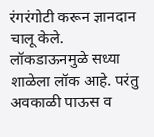रंगरंगोटी करून ज्ञानदान चालू केले.
लॉकडाऊनमुळे सध्या शाळेला लॉक आहे. परंतु अवकाळी पाऊस व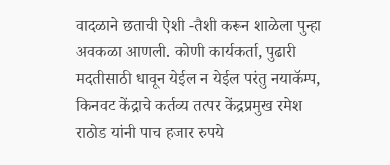वादळाने छताची ऐशी -तैशी करून शाळेला पुन्हा अवकळा आणली. कोणी कार्यकर्ता, पुढारी मदतीसाठी धावून येईल न येईल परंतु नयाकॅम्प, किनवट केंद्राचे कर्तव्य तत्पर केंद्रप्रमुख रमेश राठोड यांनी पाच हजार रुपये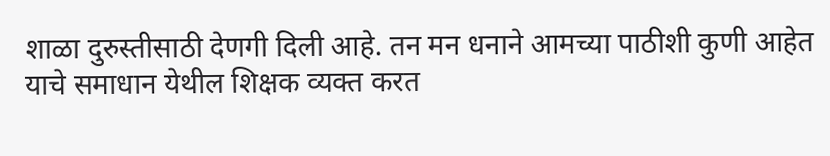शाळा दुरुस्तीसाठी देणगी दिली आहे. तन मन धनाने आमच्या पाठीशी कुणी आहेत याचे समाधान येथील शिक्षक व्यक्त करत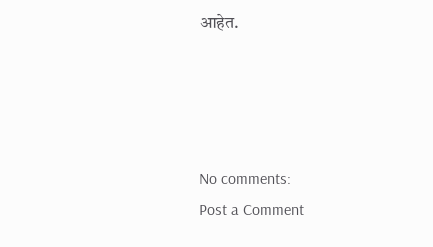आहेत.




No comments:
Post a Comment